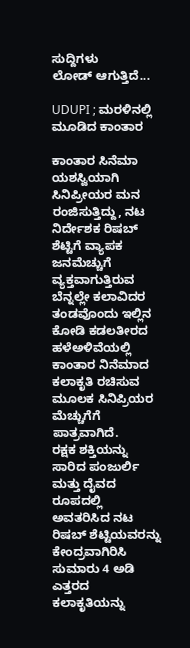ಸುದ್ದಿಗಳು
ಲೋಡ್ ಆಗುತ್ತಿದೆ...

UDUPI ; ಮರಳಿನಲ್ಲಿ ಮೂಡಿದ ಕಾಂತಾರ

ಕಾಂತಾರ ಸಿನೆಮಾ ಯಶಸ್ವಿಯಾಗಿ ಸಿನಿ‌ಪ್ರೀಯರ ಮನ ರಂಜಿಸುತ್ತಿದ್ದು, ನಟ ನಿರ್ದೇಶಕ ರಿಷಬ್ ಶೆಟ್ಟಿಗೆ ವ್ಯಾಪಕ ಜನಮೆಚ್ಚುಗೆ ವ್ಯಕ್ತವಾಗುತ್ತಿರುವ ಬೆನ್ನಲ್ಲೇ ಕಲಾವಿದರ ತಂಡವೊಂದು ಇಲ್ಲಿನ ಕೋಡಿ ಕಡಲತೀರದ ಹಳೆಅಳಿವೆಯಲ್ಲಿ ಕಾಂತಾರ ನಿನೆಮಾದ ಕಲಾಕೃತಿ ರಚಿಸುವ ಮೂಲಕ ಸಿನಿಪ್ರಿಯರ ಮೆಚ್ಚುಗೆಗೆ ಪಾತ್ರವಾಗಿದೆ.
ರಕ್ಷಕ ಶಕ್ತಿಯನ್ನು ಸಾರಿದ ಪಂಜುರ್ಲಿ ಮತ್ತು ದೈವದ ರೂಪದಲ್ಲಿ ಅವತರಿಸಿದ ನಟ ರಿಷಬ್ ಶೆಟ್ಟಿಯವರನ್ನು ಕೇಂದ್ರವಾಗಿರಿಸಿ ಸುಮಾರು 4 ಅಡಿ ಎತ್ತರದ ಕಲಾಕೃತಿಯನ್ನು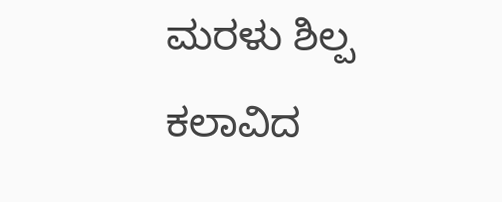ಮರಳು ಶಿಲ್ಪ ಕಲಾವಿದ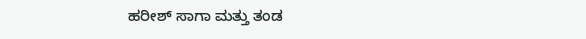ಹರೀಶ್ ಸಾಗಾ ಮತ್ತು ತಂಡ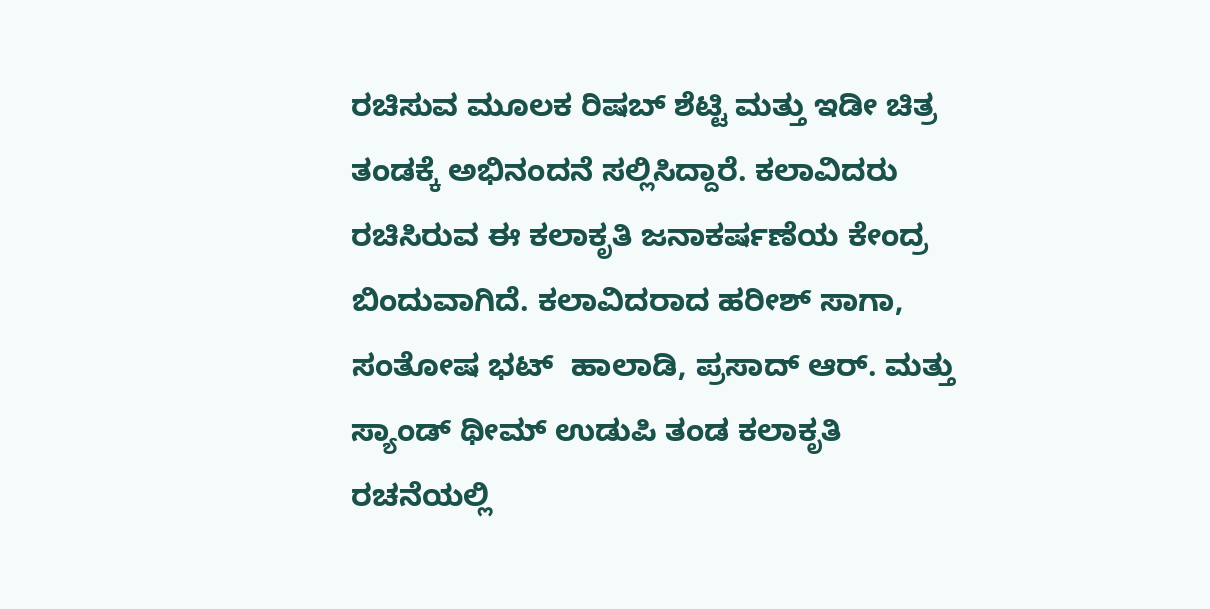ರಚಿಸುವ ಮೂಲಕ ರಿಷಬ್ ಶೆಟ್ಟಿ ಮತ್ತು ಇಡೀ ಚಿತ್ರ ತಂಡಕ್ಕೆ ಅಭಿನಂದನೆ ಸಲ್ಲಿಸಿದ್ದಾರೆ. ಕಲಾವಿದರು ರಚಿಸಿರುವ ಈ ಕಲಾಕೃತಿ ಜನಾಕರ್ಷಣೆಯ ಕೇಂದ್ರ ಬಿಂದುವಾಗಿದೆ‌. ಕಲಾವಿದರಾದ ಹರೀಶ್ ಸಾಗಾ, ಸಂತೋಷ ಭಟ್  ಹಾಲಾಡಿ, ಪ್ರಸಾದ್ ಆರ್. ಮತ್ತು ಸ್ಯಾಂಡ್ ಥೀಮ್ ಉಡುಪಿ ತಂಡ ಕಲಾಕೃತಿ ರಚನೆಯಲ್ಲಿ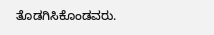ತೊಡಗಿಸಿಕೊಂಡವರು.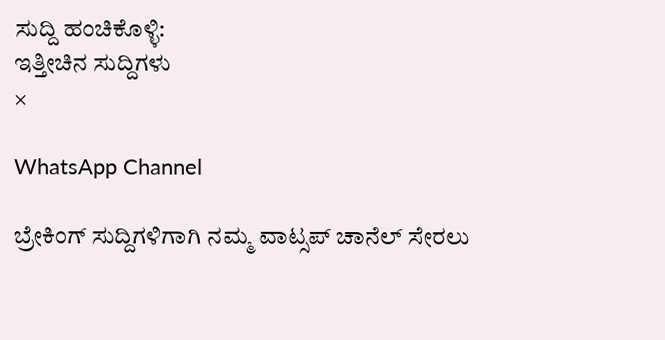ಸುದ್ದಿ ಹಂಚಿಕೊಳ್ಳಿ:
ಇತ್ತೀಚಿನ ಸುದ್ದಿಗಳು
×

WhatsApp Channel

ಬ್ರೇಕಿಂಗ್ ಸುದ್ದಿಗಳಿಗಾಗಿ ನಮ್ಮ ವಾಟ್ಸಪ್ ಚಾನೆಲ್ ಸೇರಲು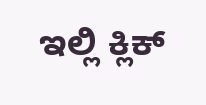ಇಲ್ಲಿ ಕ್ಲಿಕ್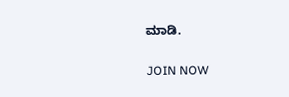ಮಾಡಿ.

JOIN NOW